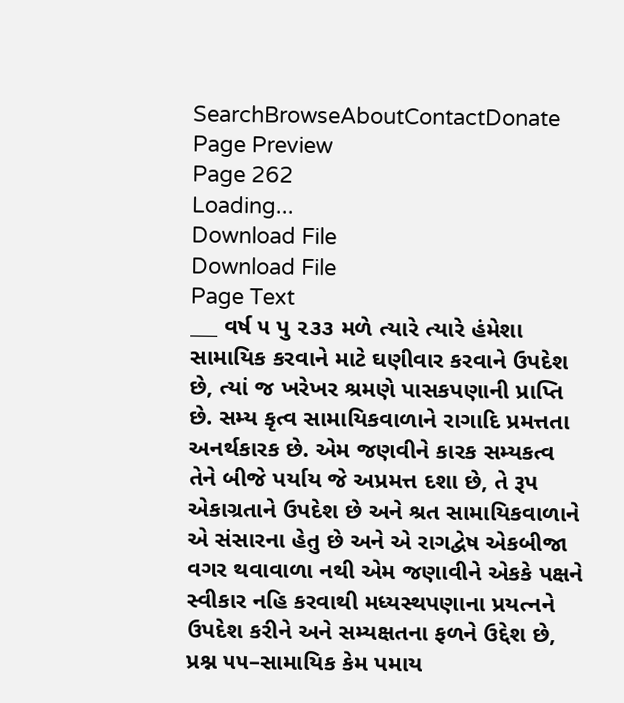SearchBrowseAboutContactDonate
Page Preview
Page 262
Loading...
Download File
Download File
Page Text
___ વર્ષ ૫ પુ ૨૩૩ મળે ત્યારે ત્યારે હંમેશા સામાયિક કરવાને માટે ઘણીવાર કરવાને ઉપદેશ છે, ત્યાં જ ખરેખર શ્રમણે પાસકપણાની પ્રાપ્તિ છે. સમ્ય કૃત્વ સામાયિકવાળાને રાગાદિ પ્રમત્તતા અનર્થકારક છે. એમ જણવીને કારક સમ્યકત્વ તેને બીજે પર્યાય જે અપ્રમત્ત દશા છે, તે રૂપ એકાગ્રતાને ઉપદેશ છે અને શ્રત સામાયિકવાળાને એ સંસારના હેતુ છે અને એ રાગદ્વેષ એકબીજા વગર થવાવાળા નથી એમ જણાવીને એકકે પક્ષને સ્વીકાર નહિ કરવાથી મધ્યસ્થપણાના પ્રયત્નને ઉપદેશ કરીને અને સમ્યક્ષતના ફળને ઉદ્દેશ છે, પ્રશ્ન ૫૫–સામાયિક કેમ પમાય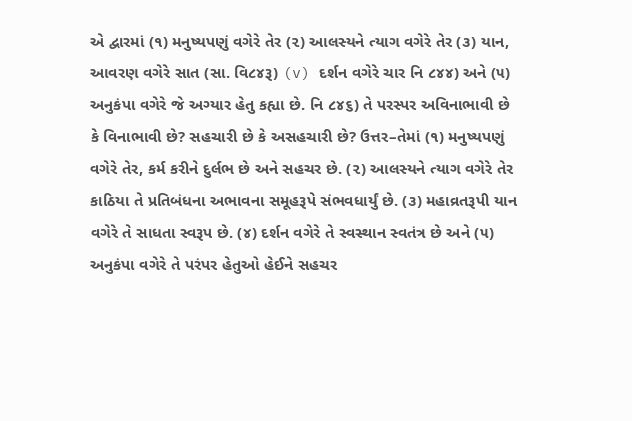એ દ્વારમાં (૧) મનુષ્યપણું વગેરે તેર (૨) આલસ્યને ત્યાગ વગેરે તેર (૩) યાન, આવરણ વગેરે સાત (સા. વિ૮૪રૂ) (v) દર્શન વગેરે ચાર નિ ૮૪૪) અને (૫) અનુકંપા વગેરે જે અગ્યાર હેતુ કહ્યા છે. નિ ૮૪૬) તે પરસ્પર અવિનાભાવી છે કે વિનાભાવી છે? સહચારી છે કે અસહચારી છે? ઉત્તર–તેમાં (૧) મનુષ્યપણું વગેરે તેર, કર્મ કરીને દુર્લભ છે અને સહચર છે. (૨) આલસ્યને ત્યાગ વગેરે તેર કાઠિયા તે પ્રતિબંધના અભાવના સમૂહરૂપે સંભવધાર્યું છે. (૩) મહાવ્રતરૂપી યાન વગેરે તે સાધતા સ્વરૂપ છે. (૪) દર્શન વગેરે તે સ્વસ્થાન સ્વતંત્ર છે અને (૫) અનુકંપા વગેરે તે પરંપર હેતુઓ હેઈને સહચર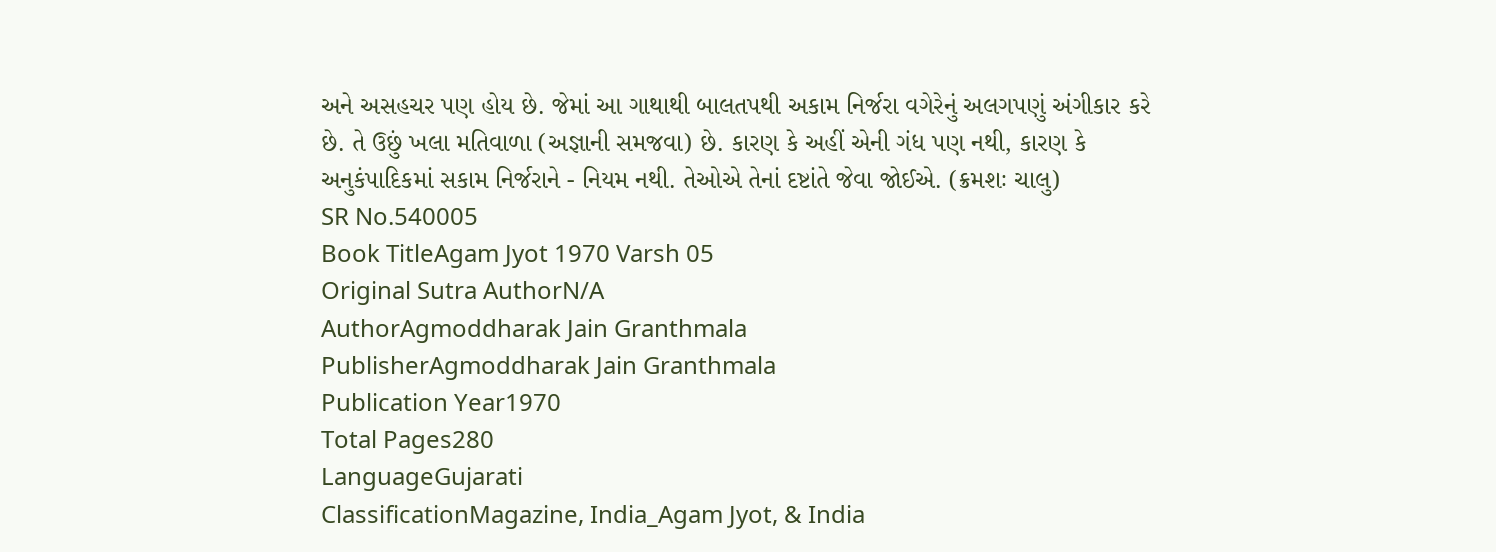અને અસહચર પણ હોય છે. જેમાં આ ગાથાથી બાલતપથી અકામ નિર્જરા વગેરેનું અલગપણું અંગીકાર કરે છે. તે ઉછું ખલા મતિવાળા (અજ્ઞાની સમજવા) છે. કારણ કે અહીં એની ગંધ પણ નથી, કારણ કે અનુકંપાદિકમાં સકામ નિર્જરાને - નિયમ નથી. તેઓએ તેનાં દષ્ટાંતે જેવા જોઈએ. (ક્રમશઃ ચાલુ)
SR No.540005
Book TitleAgam Jyot 1970 Varsh 05
Original Sutra AuthorN/A
AuthorAgmoddharak Jain Granthmala
PublisherAgmoddharak Jain Granthmala
Publication Year1970
Total Pages280
LanguageGujarati
ClassificationMagazine, India_Agam Jyot, & India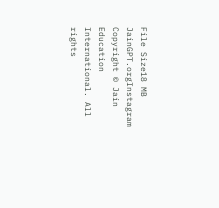File Size18 MB
JainGPT.orgInstagram
Copyright © Jain Education International. All rights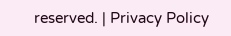reserved. | Privacy Policy